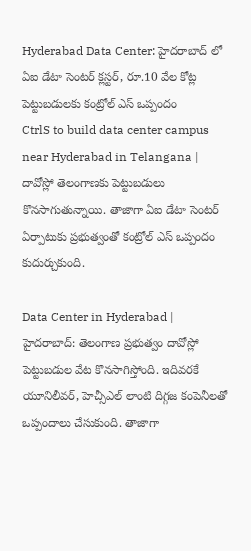Hyderabad Data Center: హైదరాబాద్ లో ఏఐ డేటా సెంటర్ క్లస్టర్, రూ.10 వేల కోట్ల పెట్టుబడులకు కంట్రోల్ ఎస్ ఒప్పందం
CtrlS to build data center campus near Hyderabad in Telangana | దావోస్లో తెలంగాణకు పెట్టుబడులు కొనసాగుతున్నాయి. తాజాగా ఏఐ డేటా సెంటర్ ఏర్పాటుకు ప్రభుత్వంతో కంట్రోల్ ఎస్ ఒప్పందం కుదుర్చుకుంది.

Data Center in Hyderabad | హైదరాబాద్: తెలంగాణ ప్రభుత్వం దావోస్లో పెట్టుబడుల వేట కొనసాగిస్తోంది. ఇదివరకే యూనిలీవర్, హెచ్సీఎల్ లాంటి దిగ్గజ కంపెనీలతో ఒప్పందాలు చేసుకుంది. తాజాగా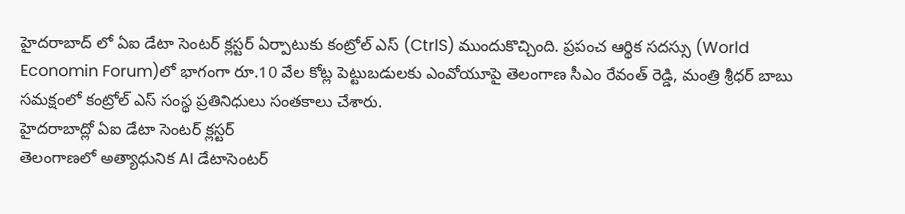హైదరాబాద్ లో ఏఐ డేటా సెంటర్ క్లస్టర్ ఏర్పాటుకు కంట్రోల్ ఎస్ (CtrlS) ముందుకొచ్చింది. ప్రపంచ ఆర్థిక సదస్సు (World Economin Forum)లో భాగంగా రూ.10 వేల కోట్ల పెట్టుబడులకు ఎంవోయూపై తెలంగాణ సీఎం రేవంత్ రెడ్డి, మంత్రి శ్రీధర్ బాబు సమక్షంలో కంట్రోల్ ఎస్ సంస్థ ప్రతినిధులు సంతకాలు చేశారు.
హైదరాబాద్లో ఏఐ డేటా సెంటర్ క్లస్టర్
తెలంగాణలో అత్యాధునిక AI డేటాసెంటర్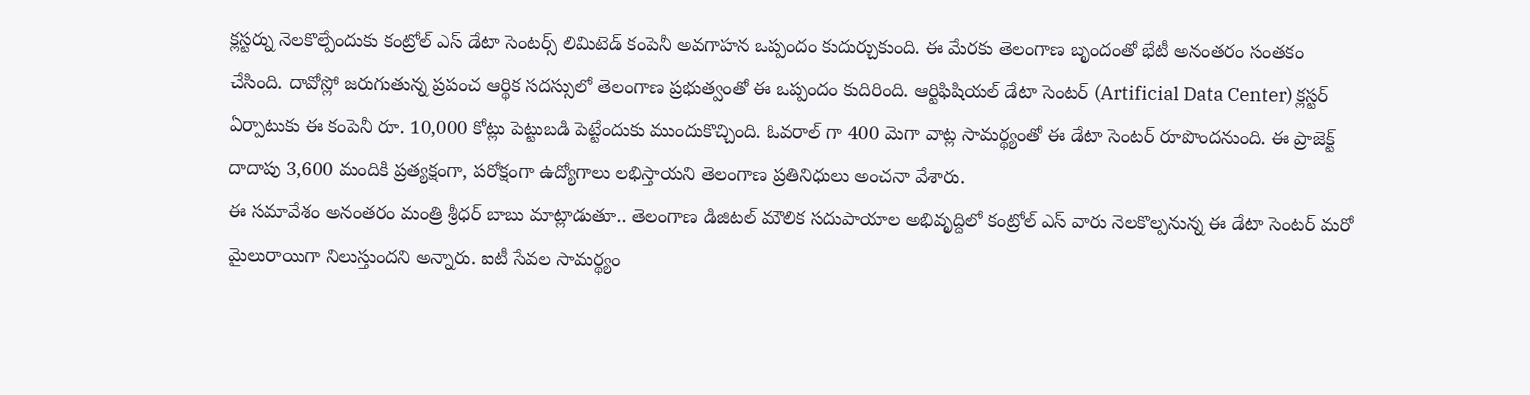క్లస్టర్ను నెలకొల్పేందుకు కంట్రోల్ ఎస్ డేటా సెంటర్స్ లిమిటెడ్ కంపెనీ అవగాహన ఒప్పందం కుదుర్చుకుంది. ఈ మేరకు తెలంగాణ బృందంతో భేటీ అనంతరం సంతకం చేసింది. దావోస్లో జరుగుతున్న ప్రపంచ ఆర్థిక సదస్సులో తెలంగాణ ప్రభుత్వంతో ఈ ఒప్పందం కుదిరింది. ఆర్టిఫిషియల్ డేటా సెంటర్ (Artificial Data Center) క్లస్టర్ ఏర్పాటుకు ఈ కంపెనీ రూ. 10,000 కోట్లు పెట్టుబడి పెట్టేందుకు ముందుకొచ్చింది. ఓవరాల్ గా 400 మెగా వాట్ల సామర్థ్యంతో ఈ డేటా సెంటర్ రూపొందనుంది. ఈ ప్రాజెక్ట్ దాదాపు 3,600 మందికి ప్రత్యక్షంగా, పరోక్షంగా ఉద్యోగాలు లభిస్తాయని తెలంగాణ ప్రతినిధులు అంచనా వేశారు.
ఈ సమావేశం అనంతరం మంత్రి శ్రీధర్ బాబు మాట్లాడుతూ.. తెలంగాణ డిజిటల్ మౌలిక సదుపాయాల అభివృద్దిలో కంట్రోల్ ఎస్ వారు నెలకొల్పనున్న ఈ డేటా సెంటర్ మరో మైలురాయిగా నిలుస్తుందని అన్నారు. ఐటీ సేవల సామర్థ్యం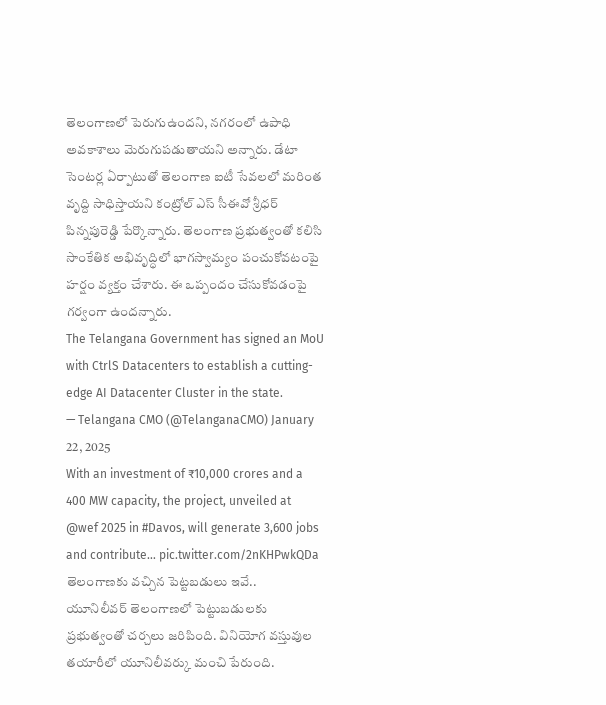తెలంగాణలో పెరుగుఉందని, నగరంలో ఉపాధి అవకాశాలు మెరుగుపడుతాయని అన్నారు. డేటా సెంటర్ల ఏర్పాటుతో తెలంగాణ ఐటీ సేవలలో మరింత వృద్ది సాధిస్తాయని కంట్రోల్ ఎస్ సీఈవో శ్రీధర్ పిన్నపురెడ్డి పేర్కొన్నారు. తెలంగాణ ప్రభుత్వంతో కలిసి సాంకేతిక అభివృద్ధిలో భాగస్వామ్యం పంచుకోవటంపై హర్షం వ్యక్తం చేశారు. ఈ ఒప్పందం చేసుకోవడంపై గర్వంగా ఉందన్నారు.
The Telangana Government has signed an MoU with CtrlS Datacenters to establish a cutting-edge AI Datacenter Cluster in the state.
— Telangana CMO (@TelanganaCMO) January 22, 2025
With an investment of ₹10,000 crores and a 400 MW capacity, the project, unveiled at @wef 2025 in #Davos, will generate 3,600 jobs and contribute… pic.twitter.com/2nKHPwkQDa
తెలంగాణకు వచ్చిన పెట్టబడులు ఇవే..
యూనిలీవర్ తెలంగాణలో పెట్టుబడులకు ప్రభుత్వంతో చర్చలు జరిపింది. వినియోగ వస్తువుల తయారీలో యూనిలీవర్కు మంచి పేరుంది.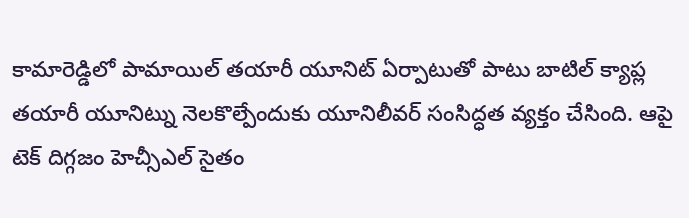కామారెడ్డిలో పామాయిల్ తయారీ యూనిట్ ఏర్పాటుతో పాటు బాటిల్ క్యాప్ల తయారీ యూనిట్ను నెలకొల్పేందుకు యూనిలీవర్ సంసిద్ధత వ్యక్తం చేసింది. ఆపై టెక్ దిగ్గజం హెచ్సీఎల్ సైతం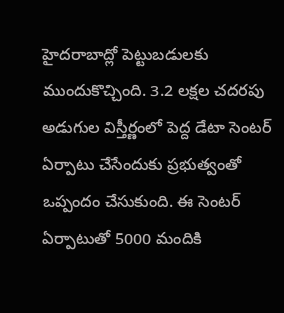హైదరాబాద్లో పెట్టుబడులకు ముందుకొచ్చింది. 3.2 లక్షల చదరపు అడుగుల విస్తీర్ణంలో పెద్ద డేటా సెంటర్ ఏర్పాటు చేసేందుకు ప్రభుత్వంతో ఒప్పందం చేసుకుంది. ఈ సెంటర్ ఏర్పాటుతో 5000 మందికి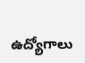ఉద్యోగాలు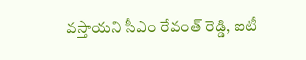వస్తాయని సీఎం రేవంత్ రెడ్డి, ఐటీ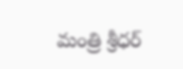మంత్రి శ్రీధర్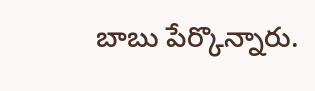బాబు పేర్కొన్నారు.